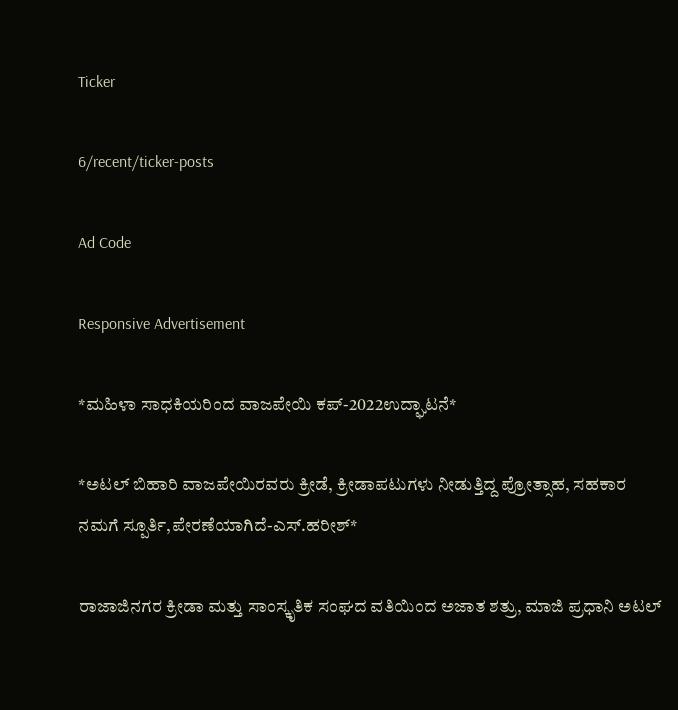Ticker

6/recent/ticker-posts

Ad Code

Responsive Advertisement

*ಮಹಿಳಾ ಸಾಧಕಿಯರಿಂದ ವಾಜಪೇಯಿ ಕಪ್-2022ಉದ್ಘಾಟನೆ*

*ಅಟಲ್ ಬಿಹಾರಿ ವಾಜಪೇಯಿರವರು ಕ್ರೀಡೆ, ಕ್ರೀಡಾಪಟುಗಳು ನೀಡುತ್ತಿದ್ದ ಪ್ರೋತ್ಸಾಹ, ಸಹಕಾರ ನಮಗೆ ಸ್ಪೂರ್ತಿ,ಪೇರಣೆಯಾಗಿದೆ-ಎಸ್.ಹರೀಶ್*

ರಾಜಾಜಿನಗರ ಕ್ರೀಡಾ ಮತ್ತು ಸಾಂಸ್ಕೃತಿಕ ಸಂಘದ ವತಿಯಿಂದ ಅಜಾತ ಶತ್ರು, ಮಾಜಿ ಪ್ರಧಾನಿ ಅಟಲ್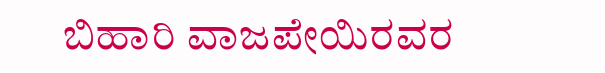ಬಿಹಾರಿ ವಾಜಪೇಯಿರವರ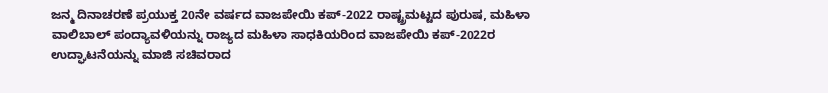ಜನ್ಮ ದಿನಾಚರಣೆ ಪ್ರಯುಕ್ತ 20ನೇ ವರ್ಷದ ವಾಜಪೇಯಿ ಕಪ್-2022 ರಾಷ್ಟ್ರಮಟ್ಟದ ಪುರುಷ, ಮಹಿಳಾ ವಾಲಿಬಾಲ್ ಪಂದ್ಯಾವಳಿಯನ್ನು ರಾಜ್ಯದ ಮಹಿಳಾ ಸಾಧಕಿಯರಿಂದ ವಾಜಪೇಯಿ ಕಪ್-2022ರ ಉದ್ಘಾಟನೆಯನ್ನು ಮಾಜಿ ಸಚಿವರಾದ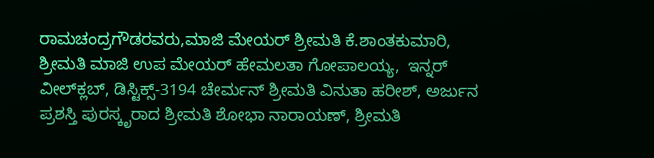ರಾಮಚಂದ್ರಗೌಡರವರು,ಮಾಜಿ ಮೇಯರ್ ಶ್ರೀಮತಿ ಕೆ.ಶಾಂತಕುಮಾರಿ, ಶ್ರೀಮತಿ ಮಾಜಿ ಉಪ ಮೇಯರ್ ಹೇಮಲತಾ ಗೋಪಾಲಯ್ಯ,  ಇನ್ನರ್‌ ವೀಲ್‌ಕ್ಲಬ್, ಡಿಸ್ಟಿಕ್ಸ್-3194 ಚೇರ್ಮನ್ ಶ್ರೀಮತಿ ವಿನುತಾ ಹರೀಶ್, ಅರ್ಜುನ ಪ್ರಶಸ್ತಿ ಪುರಸ್ಕೃರಾದ ಶ್ರೀಮತಿ ಶೋಭಾ ನಾರಾಯಣ್‌, ಶ್ರೀಮತಿ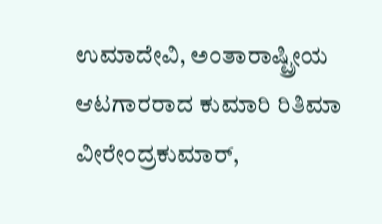ಉಮಾದೇವಿ, ಅಂತಾರಾಷ್ಟ್ರೀಯ ಆಟಗಾರರಾದ ಕುಮಾರಿ ರಿತಿಮಾ ವೀರೇಂದ್ರಕುಮಾರ್,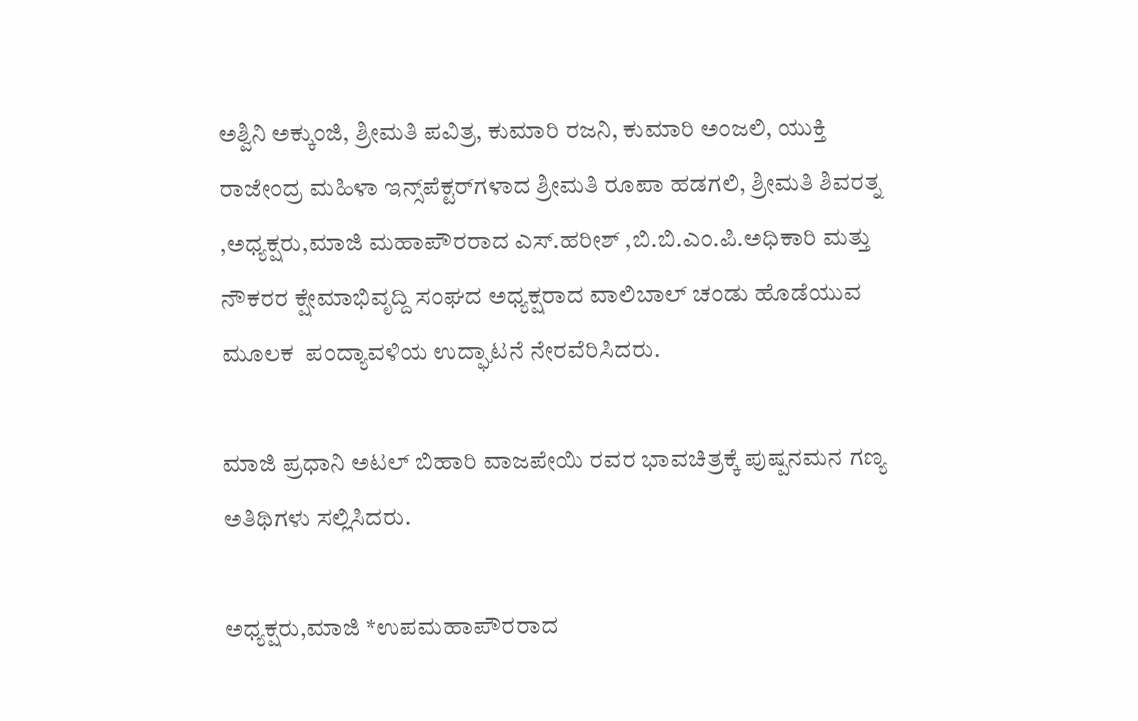ಅಶ್ವಿನಿ ಅಕ್ಕುಂಜಿ, ಶ್ರೀಮತಿ ಪವಿತ್ರ, ಕುಮಾರಿ ರಜನಿ, ಕುಮಾರಿ ಅಂಜಲಿ, ಯುಕ್ತಿ ರಾಜೇಂದ್ರ ಮಹಿಳಾ ಇನ್ಸ್‌ಪೆಕ್ಟರ್‌ಗಳಾದ ಶ್ರೀಮತಿ ರೂಪಾ ಹಡಗಲಿ, ಶ್ರೀಮತಿ ಶಿವರತ್ನ ,ಅಧ್ಯಕ್ಷರು,ಮಾಜಿ ಮಹಾಪೌರರಾದ ಎಸ್.ಹರೀಶ್ ,ಬಿ.ಬಿ.ಎಂ.ಪಿ.ಅಧಿಕಾರಿ ಮತ್ತು ನೌಕರರ ಕ್ಷೇಮಾಭಿವೃದ್ದಿ ಸಂಘದ ಅಧ್ಯಕ್ಷರಾದ ವಾಲಿಬಾಲ್ ಚಂಡು ಹೊಡೆಯುವ ಮೂಲಕ  ಪಂದ್ಯಾವಳಿಯ ಉದ್ಘಾಟನೆ ನೇರವೆರಿಸಿದರು.

ಮಾಜಿ ಪ್ರಧಾನಿ ಅಟಲ್ ಬಿಹಾರಿ ವಾಜಪೇಯಿ ರವರ ಭಾವಚಿತ್ರಕ್ಕೆ ಪುಷ್ಪನಮನ ಗಣ್ಯ ಅತಿಥಿಗಳು ಸಲ್ಲಿಸಿದರು.

ಅಧ್ಯಕ್ಷರು,ಮಾಜಿ *ಉಪಮಹಾಪೌರರಾದ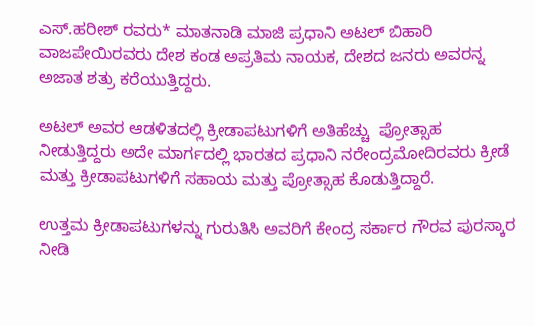ಎಸ್.ಹರೀಶ್ ರವರು* ಮಾತನಾಡಿ ಮಾಜಿ ಪ್ರಧಾನಿ ಅಟಲ್ ಬಿಹಾರಿ ವಾಜಪೇಯಿರವರು ದೇಶ ಕಂಡ ಅಪ್ರತಿಮ ನಾಯಕ, ದೇಶದ ಜನರು ಅವರನ್ನ ಅಜಾತ ಶತ್ರು ಕರೆಯುತ್ತಿದ್ದರು.

ಅಟಲ್ ಅವರ ಆಡಳಿತದಲ್ಲಿ ಕ್ರೀಡಾಪಟುಗಳಿಗೆ ಅತಿಹೆಚ್ಚು  ಪ್ರೋತ್ಸಾಹ ನೀಡುತ್ತಿದ್ದರು ಅದೇ ಮಾರ್ಗದಲ್ಲಿ ಭಾರತದ ಪ್ರಧಾನಿ ನರೇಂದ್ರಮೋದಿರವರು ಕ್ರೀಡೆ ಮತ್ತು ಕ್ರೀಡಾಪಟುಗಳಿಗೆ ಸಹಾಯ ಮತ್ತು ಪ್ರೋತ್ಸಾಹ ಕೊಡುತ್ತಿದ್ದಾರೆ.

ಉತ್ತಮ ಕ್ರೀಡಾಪಟುಗಳನ್ನು ಗುರುತಿಸಿ ಅವರಿಗೆ ಕೇಂದ್ರ ಸರ್ಕಾರ ಗೌರವ ಪುರಸ್ಕಾರ ನೀಡಿ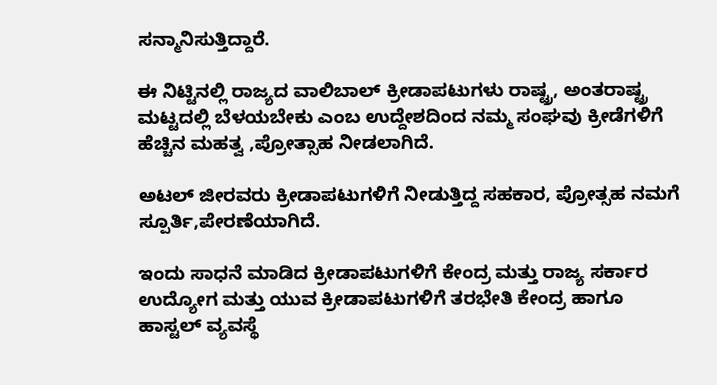ಸನ್ಮಾನಿಸುತ್ತಿದ್ದಾರೆ.

ಈ ನಿಟ್ಟಿನಲ್ಲಿ ರಾಜ್ಯದ ವಾಲಿಬಾಲ್ ಕ್ರೀಡಾಪಟುಗಳು ರಾಷ್ಟ್ರ, ಅಂತರಾಷ್ಟ್ರ ಮಟ್ಟದಲ್ಲಿ ಬೆಳಯಬೇಕು ಎಂಬ ಉದ್ದೇಶದಿಂದ ನಮ್ಮ ಸಂಘವು ಕ್ರೀಡೆಗಳಿಗೆ ಹೆಚ್ಚಿನ ಮಹತ್ವ ,ಪ್ರೋತ್ಸಾಹ ನೀಡಲಾಗಿದೆ.

ಅಟಲ್ ಜೀರವರು ಕ್ರೀಡಾಪಟುಗಳಿಗೆ ನೀಡುತ್ತಿದ್ದ ಸಹಕಾರ, ಪ್ರೋತ್ಸಹ ನಮಗೆ ಸ್ಪೂರ್ತಿ,ಪೇರಣೆಯಾಗಿದೆ.

ಇಂದು ಸಾಧನೆ ಮಾಡಿದ ಕ್ರೀಡಾಪಟುಗಳಿಗೆ ಕೇಂದ್ರ ಮತ್ತು ರಾಜ್ಯ ಸರ್ಕಾರ ಉದ್ಯೋಗ ಮತ್ತು ಯುವ ಕ್ರೀಡಾಪಟುಗಳಿಗೆ ತರಭೇತಿ ಕೇಂದ್ರ ಹಾಗೂ  ಹಾಸ್ಟಲ್ ವ್ಯವಸ್ಥೆ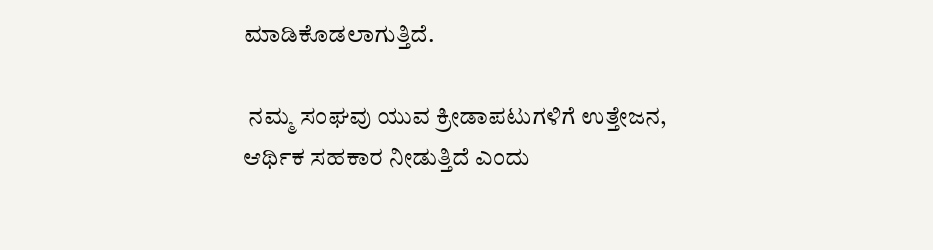ಮಾಡಿಕೊಡಲಾಗುತ್ತಿದೆ.

 ನಮ್ಮ ಸಂಘವು ಯುವ ಕ್ರೀಡಾಪಟುಗಳಿಗೆ ಉತ್ತೇಜನ, ಆರ್ಥಿಕ ಸಹಕಾರ ನೀಡುತ್ತಿದೆ ಎಂದು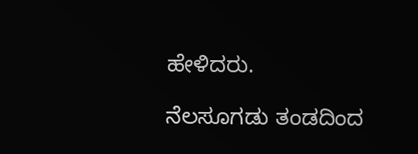ಹೇಳಿದರು.

ನೆಲಸೂಗಡು ತಂಡದಿಂದ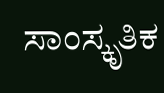ಸಾಂಸ್ಕೃತಿಕ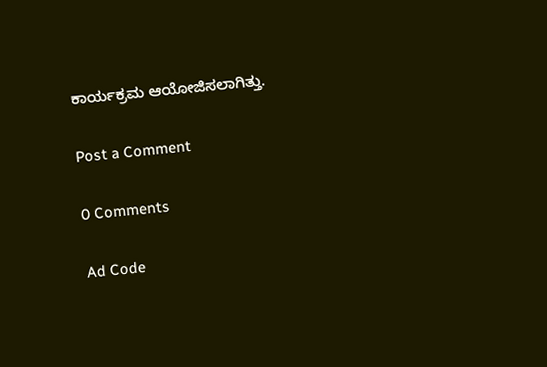ಕಾರ್ಯಕ್ರಮ ಆಯೋಜಿಸಲಾಗಿತ್ತು.

Post a Comment

0 Comments

Ad Code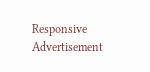Responsive Advertisement